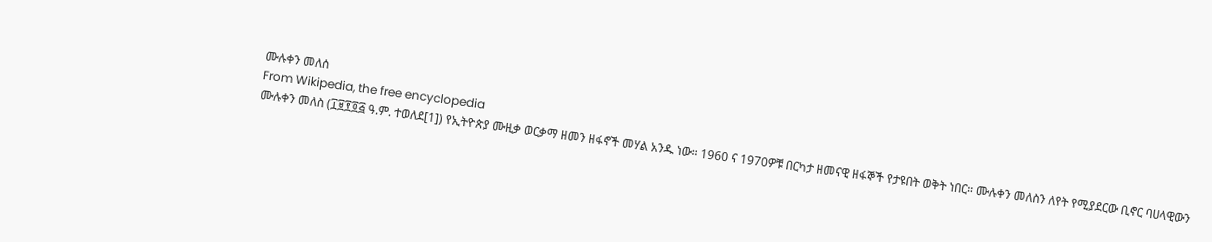ሙሉቀን መለሰ
From Wikipedia, the free encyclopedia
ሙሉቀን መለስ (፲፱፻፬፭ ዓ.ም. ተወለደ[1]) የኢትዮጵያ ሙዚቃ ወርቃማ ዘመን ዘፋኖች መሃል አንዱ ነው። 1960 ና 1970ዎቹ በርካታ ዘመናዊ ዘፋኞች የታዩበት ወቅት ነበር። ሙሉቀን መለስን ለየት የሚያደርው ቢኖር ባሀላዊውን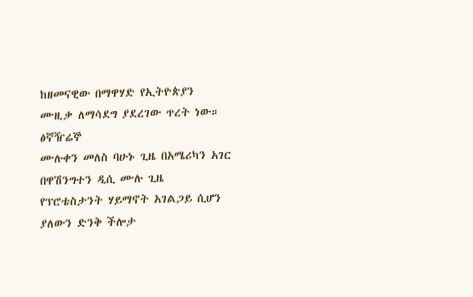ከዘመናዊው በማዋሃድ የኢትዮጵያን ሙዚቃ ለማሳደግ ያደረገው ጥረት ነው።
ፅኛዥሬኞ
ሙሉቀን መለስ ባሁኑ ጊዜ በአሜሪካን አገር በዋሽንግተን ዲሲ ሙሉ ጊዜ የፕሮቴስታንት ሃይማኖት አገልጋይ ሲሆን ያለውን ድንቅ ችሎታ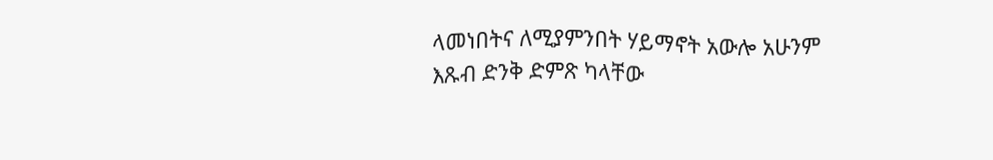ላመነበትና ለሚያምንበት ሃይማኖት አውሎ አሁንም እጹብ ድንቅ ድምጽ ካላቸው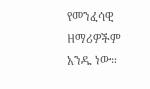የመንፈሳዊ ዘማሪዎችም አንዱ ነው።